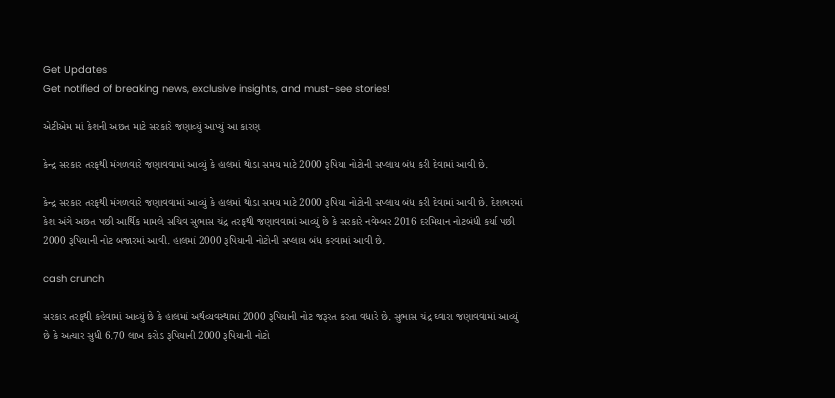Get Updates
Get notified of breaking news, exclusive insights, and must-see stories!

એટીએમ માં કેશની અછત માટે સરકારે જણાવ્યું આપ્યું આ કારણ

કેન્દ્ર સરકાર તરફથી મંગળવારે જણાવવામાં આવ્યું કે હાલમાં થોડા સમય માટે 2000 રૂપિયા નોટોની સપ્લાય બંધ કરી દેવામાં આવી છે.

કેન્દ્ર સરકાર તરફથી મંગળવારે જણાવવામાં આવ્યું કે હાલમાં થોડા સમય માટે 2000 રૂપિયા નોટોની સપ્લાય બંધ કરી દેવામાં આવી છે. દેશભરમાં કેશ અંગે અછત પછી આર્થિક મામલે સચિવ સુભાસ ચંદ્ર તરફથી જણાવવામાં આવ્યું છે કે સરકારે નવેમ્બર 2016 દરમિયાન નોટબંધી કર્યા પછી 2000 રૂપિયાની નોટ બજારમાં આવી. હાલમાં 2000 રૂપિયાની નોટોની સપ્લાય બંધ કરવામાં આવી છે.

cash crunch

સરકાર તરફથી કહેવામાં આવ્યું છે કે હાલમાં અર્થવ્યવસ્થામાં 2000 રૂપિયાની નોટ જરૂરત કરતા વધારે છે. સુભાસ ચંદ્ર ઘ્વારા જણાવવામાં આવ્યું છે કે અત્યાર સુધી 6.70 લાખ કરોડ રૂપિયાની 2000 રૂપિયાની નોટો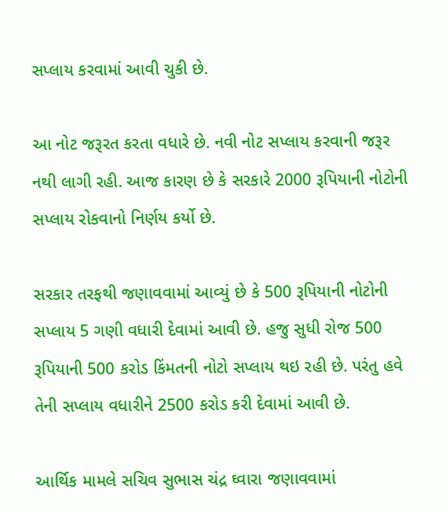સપ્લાય કરવામાં આવી ચુકી છે.

આ નોટ જરૂરત કરતા વધારે છે. નવી નોટ સપ્લાય કરવાની જરૂર નથી લાગી રહી. આજ કારણ છે કે સરકારે 2000 રૂપિયાની નોટોની સપ્લાય રોકવાનો નિર્ણય કર્યો છે.

સરકાર તરફથી જણાવવામાં આવ્યું છે કે 500 રૂપિયાની નોટોની સપ્લાય 5 ગણી વધારી દેવામાં આવી છે. હજુ સુધી રોજ 500 રૂપિયાની 500 કરોડ કિંમતની નોટો સપ્લાય થઇ રહી છે. પરંતુ હવે તેની સપ્લાય વધારીને 2500 કરોડ કરી દેવામાં આવી છે.

આર્થિક મામલે સચિવ સુભાસ ચંદ્ર ઘ્વારા જણાવવામાં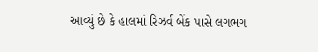આવ્યું છે કે હાલમાં રિઝર્વ બેંક પાસે લગભગ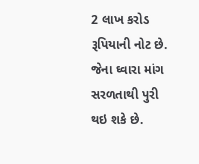2 લાખ કરોડ રૂપિયાની નોટ છે. જેના ઘ્વારા માંગ સરળતાથી પુરી થઇ શકે છે.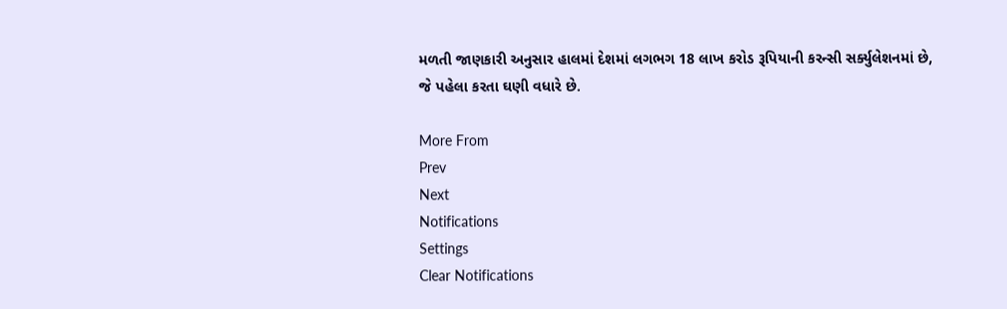મળતી જાણકારી અનુસાર હાલમાં દેશમાં લગભગ 18 લાખ કરોડ રૂપિયાની કરન્સી સર્ક્યુલેશનમાં છે, જે પહેલા કરતા ઘણી વધારે છે.

More From
Prev
Next
Notifications
Settings
Clear Notifications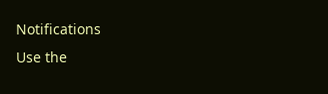Notifications
Use the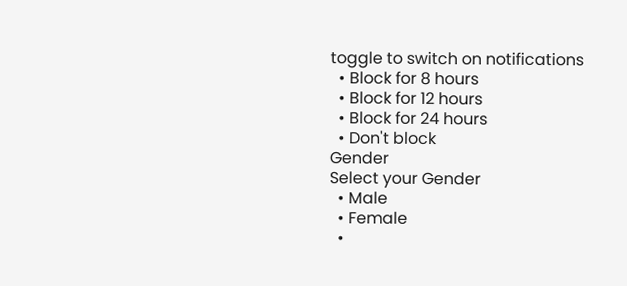toggle to switch on notifications
  • Block for 8 hours
  • Block for 12 hours
  • Block for 24 hours
  • Don't block
Gender
Select your Gender
  • Male
  • Female
  •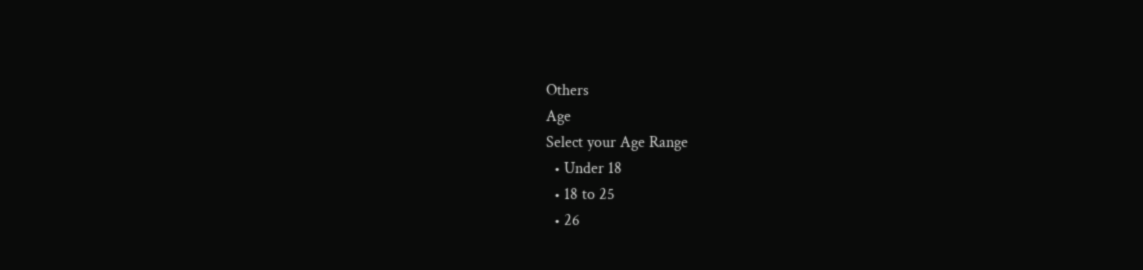Others
Age
Select your Age Range
  • Under 18
  • 18 to 25
  • 26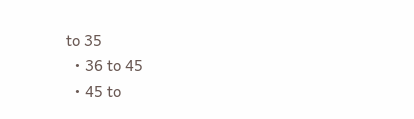to 35
  • 36 to 45
  • 45 to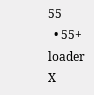55
  • 55+
loader
X